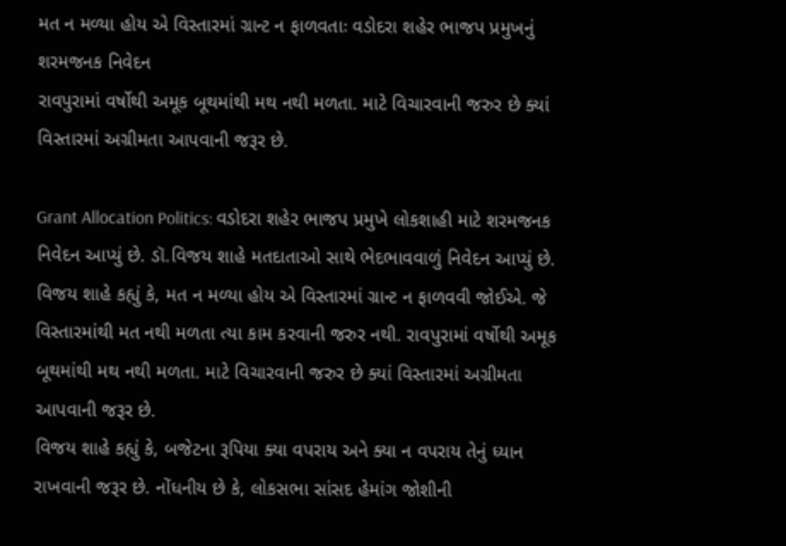મત ન મળ્યા હોય એ વિસ્તારમાં ગ્રાન્ટ ન ફાળવતાઃ વડોદરા શહેર ભાજપ પ્રમુખનું શરમજનક નિવેદન
રાવપુરામાં વર્ષોથી અમૂક બૂથમાંથી મથ નથી મળતા. માટે વિચારવાની જરુર છે ક્યાં વિસ્તારમાં અગ્રીમતા આપવાની જરૂર છે.

Grant Allocation Politics: વડોદરા શહેર ભાજપ પ્રમુખે લોકશાહી માટે શરમજનક નિવેદન આપ્યું છે. ડૉ.વિજય શાહે મતદાતાઓ સાથે ભેદભાવવાળું નિવેદન આપ્યું છે. વિજય શાહે કહ્યું કે, મત ન મળ્યા હોય એ વિસ્તારમાં ગ્રાન્ટ ન ફાળવવી જોઈએ. જે વિસ્તારમાંથી મત નથી મળતા ત્યા કામ કરવાની જરુર નથી. રાવપુરામાં વર્ષોથી અમૂક બૂથમાંથી મથ નથી મળતા. માટે વિચારવાની જરુર છે ક્યાં વિસ્તારમાં અગ્રીમતા આપવાની જરૂર છે.
વિજય શાહે કહ્યું કે, બજેટના રૂપિયા ક્યા વપરાય અને ક્યા ન વપરાય તેનું ધ્યાન રાખવાની જરૂર છે. નોંધનીય છે કે, લોકસભા સાંસદ હેમાંગ જોશીની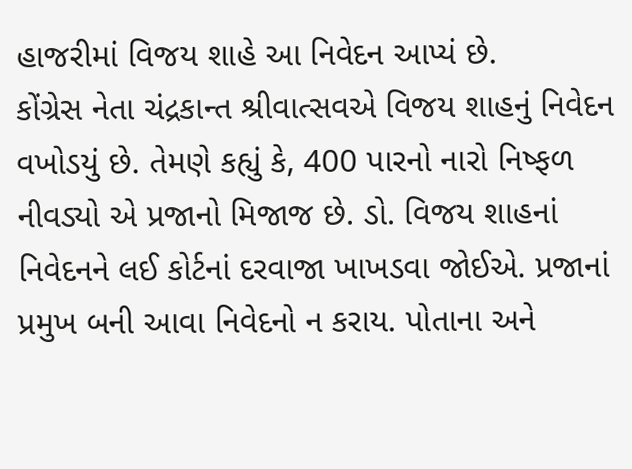હાજરીમાં વિજય શાહે આ નિવેદન આપ્યં છે.
કોંગ્રેસ નેતા ચંદ્રકાન્ત શ્રીવાત્સવએ વિજય શાહનું નિવેદન વખોડયું છે. તેમણે કહ્યું કે, 400 પારનો નારો નિષ્ફળ નીવડ્યો એ પ્રજાનો મિજાજ છે. ડો. વિજય શાહનાં નિવેદનને લઈ કોર્ટનાં દરવાજા ખાખડવા જોઈએ. પ્રજાનાં પ્રમુખ બની આવા નિવેદનો ન કરાય. પોતાના અને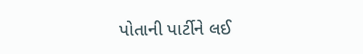પોતાની પાર્ટીને લઈ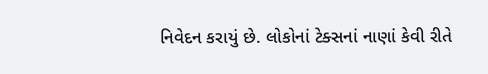નિવેદન કરાયું છે. લોકોનાં ટેક્સનાં નાણાં કેવી રીતે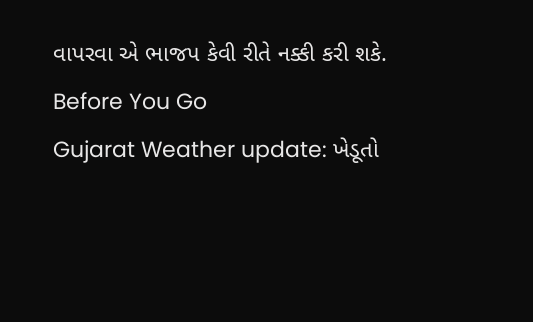વાપરવા એ ભાજપ કેવી રીતે નક્કી કરી શકે.
Before You Go
Gujarat Weather update: ખેડૂતો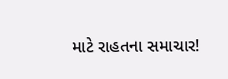માટે રાહતના સમાચાર!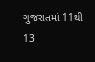ગુજરાતમાં 11થી 13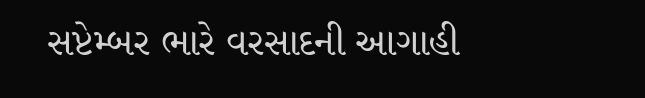સપ્ટેમ્બર ભારે વરસાદની આગાહી